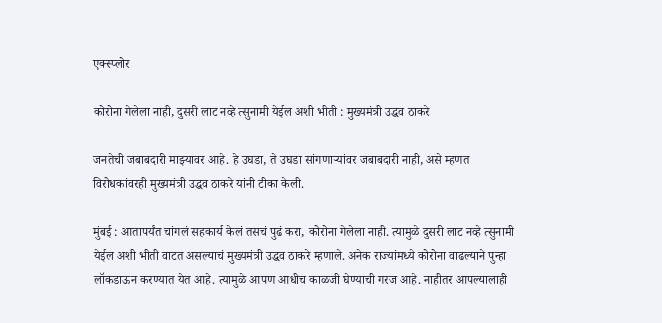एक्स्प्लोर

कोरोना गेलेला नाही, दुसरी लाट नव्हे त्सुनामी येईल अशी भीती : मुख्यमंत्री उद्धव ठाकरे

जनतेची जबाबदारी माझ्यावर आहे. हे उघडा, ते उघडा सांगणाऱ्यांवर जबाबदारी नाही, असे म्हणत विरोधकांवरही मुख्यमंत्री उद्धव ठाकरे यांनी टीका केली.

मुंबई : आतापर्यंत चांगलं सहकार्य केलं तसचं पुढं करा, कोरोना गेलेला नाही. त्यामुळे दुसरी लाट नव्हे त्सुनामी येईल अशी भीती वाटत असल्याचं मुख्यमंत्री उद्धव ठाकरे म्हणाले. अनेक राज्यांमध्ये कोरोना वाढल्याने पुन्हा लॉकडाऊन करण्यात येत आहे. त्यामुळे आपण आधीच काळजी घेण्याची गरज आहे. नाहीतर आपल्यालाही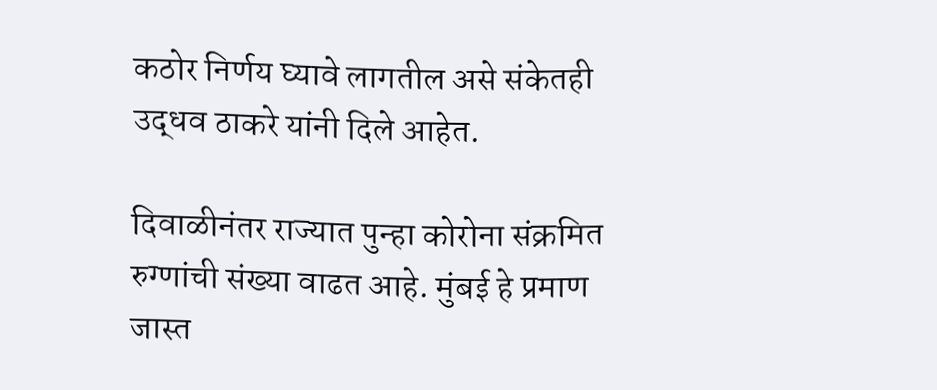कठोर निर्णय घ्यावे लागतील असे संकेतही उद्धव ठाकरे यांनी दिले आहेत.

दिवाळीनंतर राज्यात पुन्हा कोरोना संक्रमित रुग्णांची संख्या वाढत आहे. मुंबई हे प्रमाण जास्त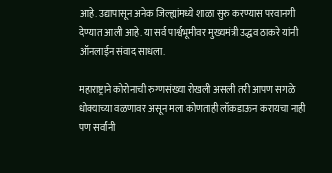आहे. उद्यापासून अनेक जिल्ह्यांमध्ये शाळा सुरु करण्यास परवानगी देण्यात आली आहे. या सर्व पार्श्वभूमीवर मुख्यमंत्री उद्धव ठाकरे यांनी ऑनलाईन संवाद साधला.

महाराष्ट्राने कोरोनाची रुग्णसंख्या रोखली असली तरी आपण सगळे धोक्याच्या वळणावर असून मला कोणताही लॉकडाऊन करायचा नाही पण सर्वांनी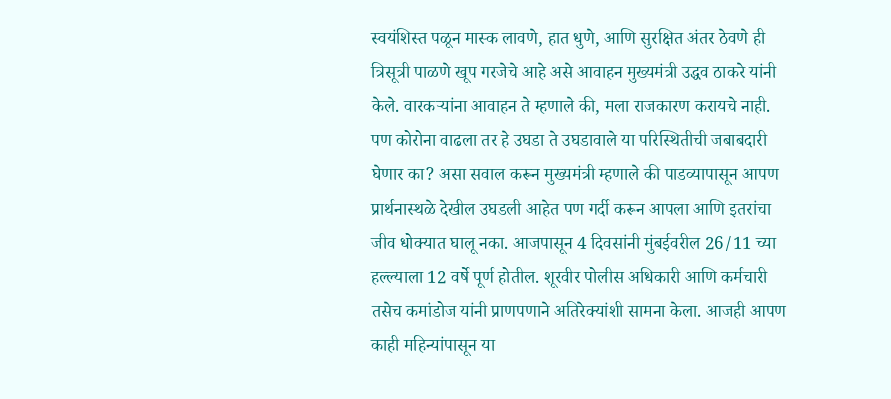स्वयंशिस्त पळून मास्क लावणे, हात धुणे, आणि सुरक्षित अंतर ठेवणे ही त्रिसूत्री पाळणे खूप गरजेचे आहे असे आवाहन मुख्यमंत्री उद्धव ठाकरे यांनी केले. वारकऱ्यांना आवाहन ते म्हणाले की, मला राजकारण करायचे नाही. पण कोरोना वाढला तर हे उघडा ते उघडावाले या परिस्थितीची जबाबदारी घेणार का? असा सवाल करून मुख्यमंत्री म्हणाले की पाडव्यापासून आपण प्रार्थनास्थळे देखील उघडली आहेत पण गर्दी करून आपला आणि इतरांचा जीव धोक्यात घालू नका. आजपासून 4 दिवसांनी मुंबईवरील 26/11 च्या हल्ल्याला 12 वर्षे पूर्ण होतील. शूरवीर पोलीस अधिकारी आणि कर्मचारी तसेच कमांडोज यांनी प्राणपणाने अतिरेक्यांशी सामना केला. आजही आपण काही महिन्यांपासून या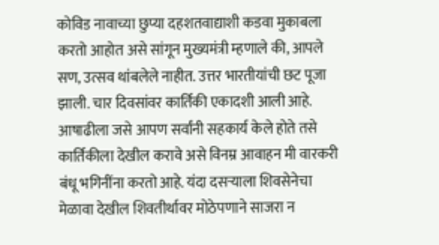कोविड नावाच्या छुप्या दहशतवाद्याशी कडवा मुकाबला करतो आहोत असे सांगून मुख्यमंत्री म्हणाले की, आपले सण, उत्सव थांबलेले नाहीत. उत्तर भारतीयांची छट पूजा झाली. चार दिवसांवर कार्तिकी एकादशी आली आहे. आषाढीला जसे आपण सर्वांनी सहकार्य केले होते तसे कार्तिकीला देखील करावे असे विनम्र आवाहन मी वारकरी बंधू भगिनींना करतो आहे. यंदा दसऱ्याला शिवसेनेचा मेळावा देखील शिवतीर्थावर मोठेपणाने साजरा न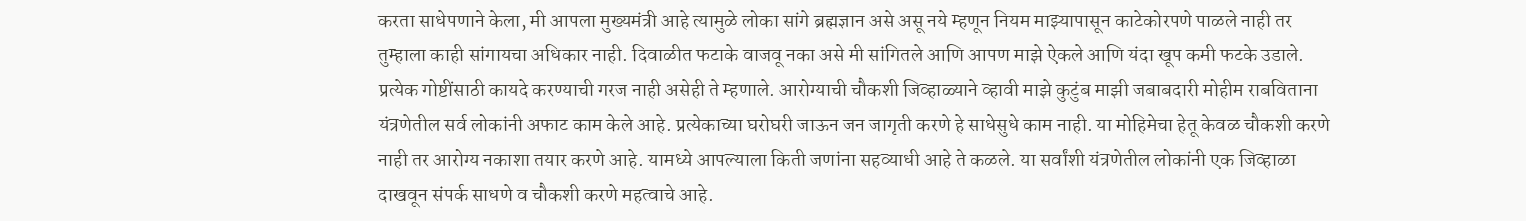करता साधेपणाने केला, मी आपला मुख्यमंत्री आहे त्यामुळे लोका सांगे ब्रह्मज्ञान असे असू नये म्हणून नियम माझ्यापासून काटेकोरपणे पाळले नाही तर तुम्हाला काही सांगायचा अधिकार नाही. दिवाळीत फटाके वाजवू नका असे मी सांगितले आणि आपण माझे ऐकले आणि यंदा खूप कमी फटके उडाले. प्रत्येक गोष्टींसाठी कायदे करण्याची गरज नाही असेही ते म्हणाले. आरोग्याची चौकशी जिव्हाळ्याने व्हावी माझे कुटुंब माझी जबाबदारी मोहीम राबविताना यंत्रणेतील सर्व लोकांनी अफाट काम केले आहे. प्रत्येकाच्या घरोघरी जाऊन जन जागृती करणे हे साधेसुधे काम नाही. या मोहिमेचा हेतू केवळ चौकशी करणे नाही तर आरोग्य नकाशा तयार करणे आहे. यामध्ये आपल्याला किती जणांना सहव्याधी आहे ते कळले. या सर्वांशी यंत्रणेतील लोकांनी एक जिव्हाळा दाखवून संपर्क साधणे व चौकशी करणे महत्वाचे आहे.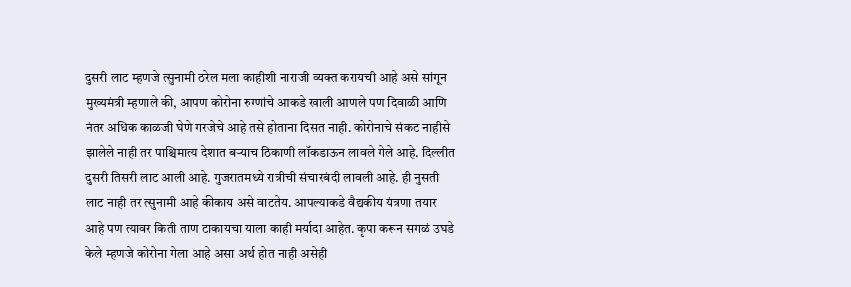दुसरी लाट म्हणजे त्सुनामी ठरेल मला काहीशी नाराजी व्यक्त करायची आहे असे सांगून मुख्यमंत्री म्हणाले की, आपण कोरोना रुग्णांचे आकडे खाली आणले पण दिवाळी आणि नंतर अधिक काळजी घेणे गरजेचे आहे तसे होताना दिसत नाही. कोरोनाचे संकट नाहीसे झालेले नाही तर पाश्चिमात्य देशात बऱ्याच ठिकाणी लॉकडाऊन लावले गेले आहे. दिल्लीत दुसरी तिसरी लाट आली आहे. गुजरातमध्ये रात्रीची संचारबंदी लावली आहे. ही नुसती लाट नाही तर त्सुनामी आहे कीकाय असे वाटतेय. आपल्याकडे वैद्यकीय यंत्रणा तयार आहे पण त्यावर किती ताण टाकायचा याला काही मर्यादा आहेत. कृपा करून सगळं उघडे केले म्हणजे कोरोना गेला आहे असा अर्थ होत नाही असेही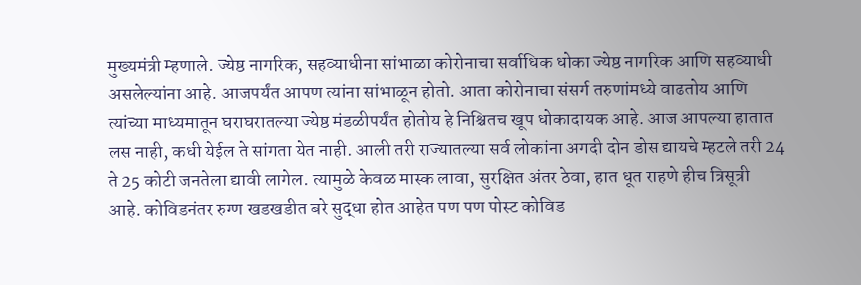मुख्यमंत्री म्हणाले. ज्येष्ठ नागरिक, सहव्याधीना सांभाळा कोरोनाचा सर्वाधिक धोका ज्येष्ठ नागरिक आणि सहव्याधी असलेल्यांना आहे. आजपर्यंत आपण त्यांना सांभाळून होतो. आता कोरोनाचा संसर्ग तरुणांमध्ये वाढतोय आणि त्यांच्या माध्यमातून घराघरातल्या ज्येष्ठ मंडळीपर्यंत होतोय हे निश्चितच खूप धोकादायक आहे. आज आपल्या हातात लस नाही, कधी येईल ते सांगता येत नाही. आली तरी राज्यातल्या सर्व लोकांना अगदी दोन डोस द्यायचे म्हटले तरी 24 ते 25 कोटी जनतेला द्यावी लागेल. त्यामुळे केवळ मास्क लावा, सुरक्षित अंतर ठेवा, हात धूत राहणे हीच त्रिसूत्री आहे. कोविडनंतर रुग्ण खडखडीत बरे सुद्धा होत आहेत पण पण पोस्ट कोविड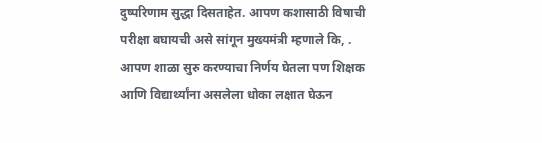दुष्परिणाम सुद्धा दिसताहेत. आपण कशासाठी विषाची परीक्षा बघायची असे सांगून मुख्यमंत्री म्हणाले कि, . आपण शाळा सुरु करण्याचा निर्णय घेतला पण शिक्षक आणि विद्यार्थ्यांना असलेला धोका लक्षात घेऊन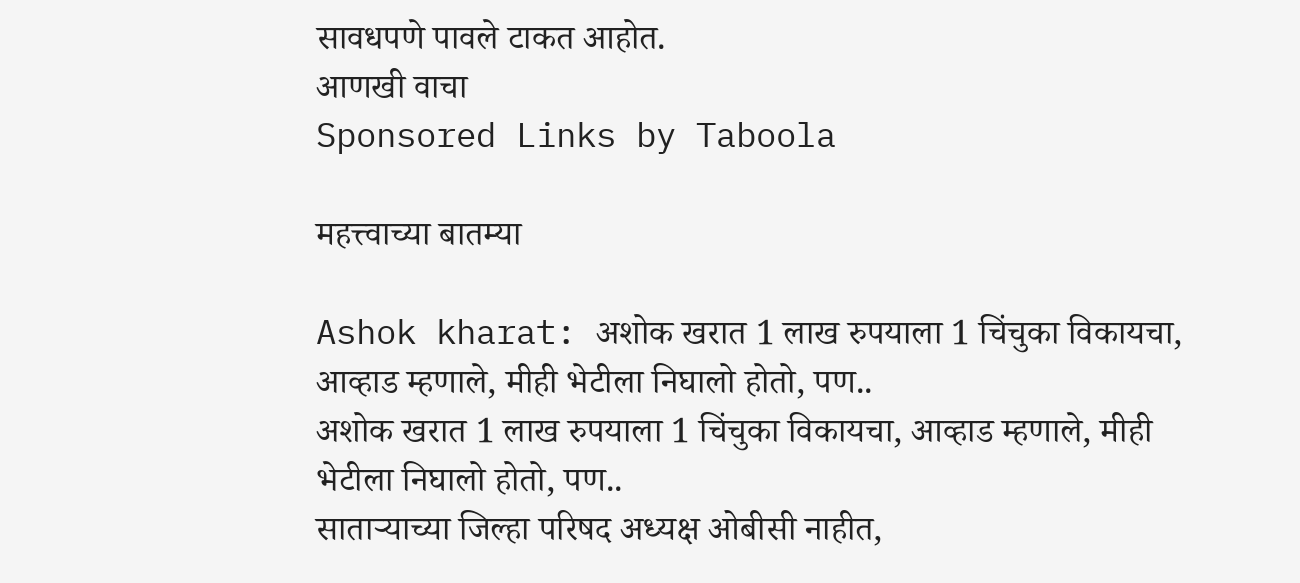सावधपणे पावले टाकत आहोत.
आणखी वाचा
Sponsored Links by Taboola

महत्त्वाच्या बातम्या

Ashok kharat: अशोक खरात 1 लाख रुपयाला 1 चिंचुका विकायचा, आव्हाड म्हणाले, मीही भेटीला निघालो होतो, पण..
अशोक खरात 1 लाख रुपयाला 1 चिंचुका विकायचा, आव्हाड म्हणाले, मीही भेटीला निघालो होतो, पण..
साताऱ्याच्या जिल्हा परिषद अध्यक्ष ओबीसी नाहीत,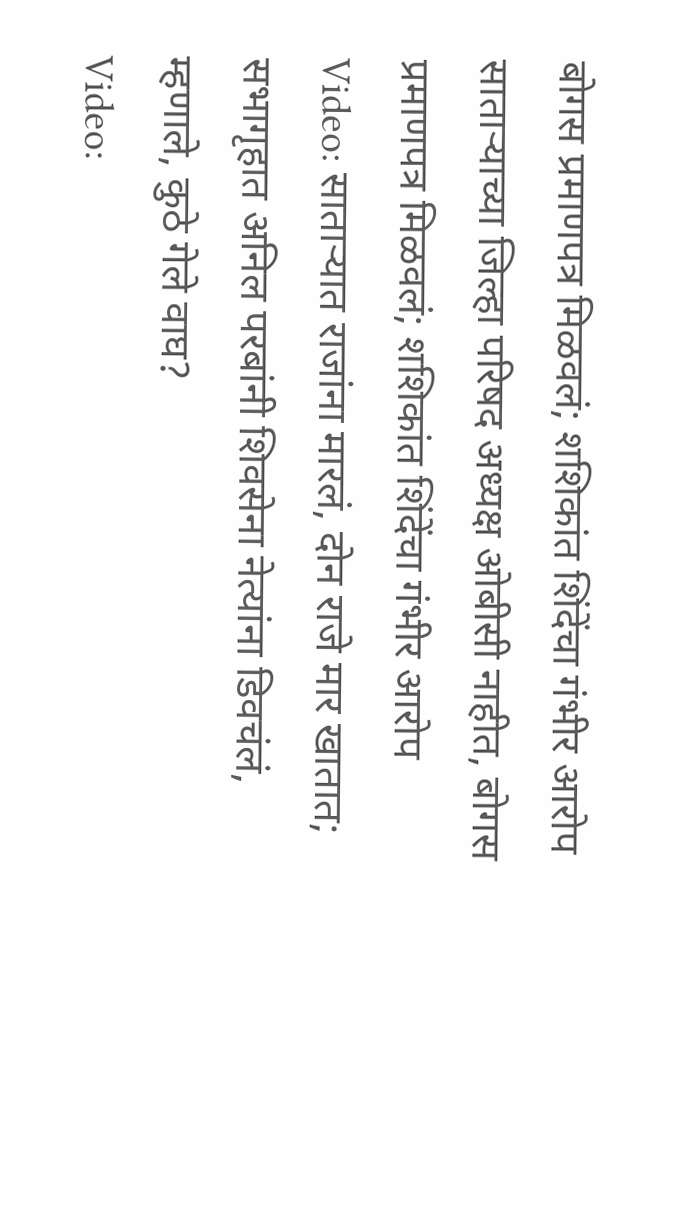बोगस प्रमाणपत्र मिळवलं; शशिकांत शिंदेंचा गंभीर आरोप
साताऱ्याच्या जिल्हा परिषद अध्यक्ष ओबीसी नाहीत, बोगस प्रमाणपत्र मिळवलं; शशिकांत शिंदेंचा गंभीर आरोप
Video: साताऱ्यात राजांना मारलं, दोन राजे मार खातात; सभागृहात अनिल परबांनी शिवसेना नेत्यांना डिवचंलं, म्हणाले, कुठे गेले वाघ?
Video: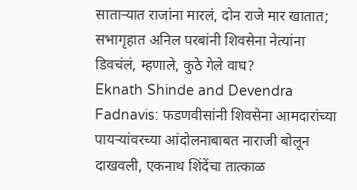साताऱ्यात राजांना मारलं, दोन राजे मार खातात; सभागृहात अनिल परबांनी शिवसेना नेत्यांना डिवचंलं, म्हणाले, कुठे गेले वाघ?
Eknath Shinde and Devendra Fadnavis: फडणवीसांनी शिवसेना आमदारांच्या पायऱ्यांवरच्या आंदोलनाबाबत नाराजी बोलून दाखवली, एकनाथ शिंदेंचा तात्काळ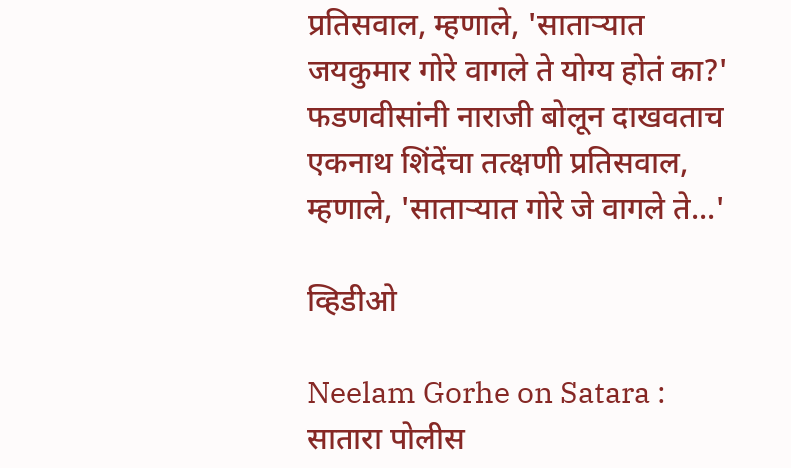प्रतिसवाल, म्हणाले, 'साताऱ्यात जयकुमार गोरे वागले ते योग्य होतं का?'
फडणवीसांनी नाराजी बोलून दाखवताच एकनाथ शिंदेंचा तत्क्षणी प्रतिसवाल, म्हणाले, 'साताऱ्यात गोरे जे वागले ते...'

व्हिडीओ

Neelam Gorhe on Satara : सातारा पोलीस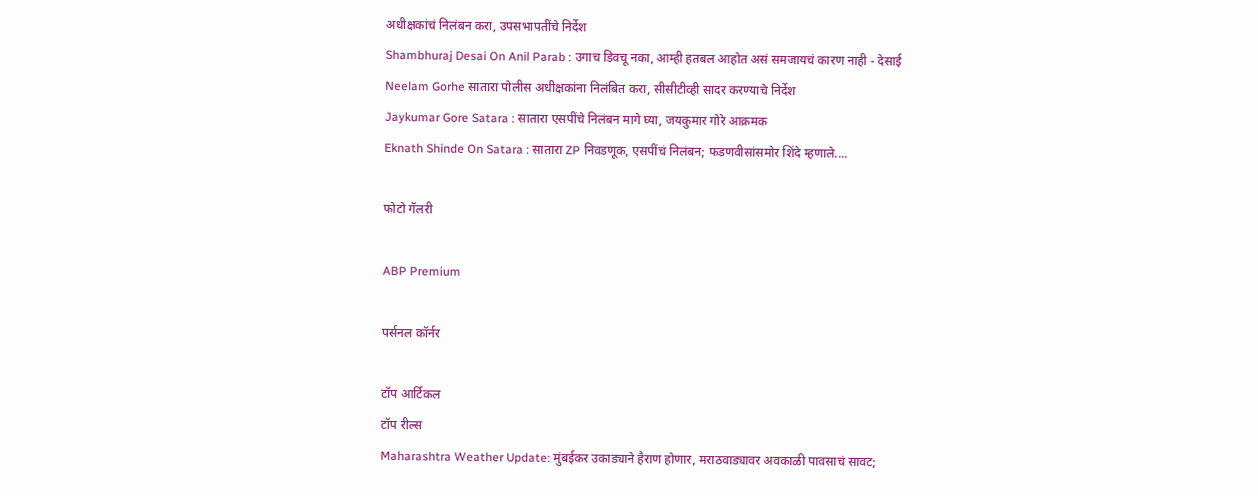अधीक्षकांचं निलंबन करा, उपसभापतींचे निर्देश
Shambhuraj Desai On Anil Parab : उगाच डिवचू नका, आम्ही हतबल आहोत असं समजायचं कारण नाही - देसाई
Neelam Gorhe सातारा पोलीस अधीक्षकांना निलंबित करा, सीसीटीव्ही सादर करण्याचे निर्देश
Jaykumar Gore Satara : सातारा एसपींचे निलंबन मागे घ्या, जयकुमार गोरे आक्रमक
Eknath Shinde On Satara : सातारा ZP निवडणूक, एसपींचं निलंबन; फडणवीसांसमोर शिंदे म्हणाले....

फोटो गॅलरी

ABP Premium

पर्सनल कॉर्नर

टॉप आर्टिकल
टॉप रील्स
Maharashtra Weather Update: मुंबईकर उकाड्याने हैराण होणार, मराठवाड्यावर अवकाळी पावसाचं सावट;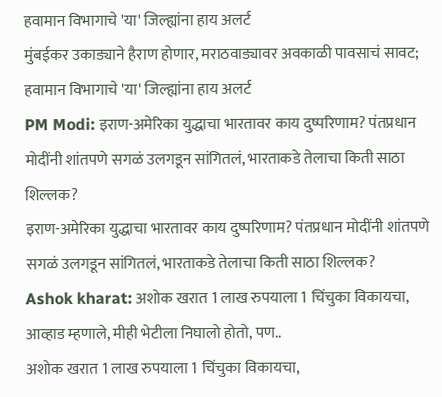हवामान विभागाचे 'या' जिल्ह्यांना हाय अलर्ट
मुंबईकर उकाड्याने हैराण होणार, मराठवाड्यावर अवकाळी पावसाचं सावट; हवामान विभागाचे 'या' जिल्ह्यांना हाय अलर्ट
PM Modi: इराण-अमेरिका युद्धाचा भारतावर काय दुष्परिणाम? पंतप्रधान मोदींनी शांतपणे सगळं उलगडून सांगितलं, भारताकडे तेलाचा किती साठा शिल्लक?
इराण-अमेरिका युद्धाचा भारतावर काय दुष्परिणाम? पंतप्रधान मोदींनी शांतपणे सगळं उलगडून सांगितलं, भारताकडे तेलाचा किती साठा शिल्लक?
Ashok kharat: अशोक खरात 1 लाख रुपयाला 1 चिंचुका विकायचा, आव्हाड म्हणाले, मीही भेटीला निघालो होतो, पण..
अशोक खरात 1 लाख रुपयाला 1 चिंचुका विकायचा,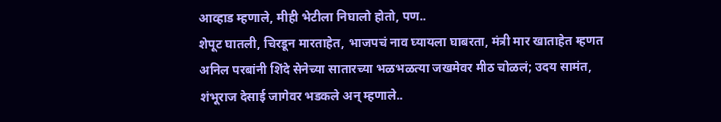आव्हाड म्हणाले, मीही भेटीला निघालो होतो, पण..
शेपूट घातली, चिरडून मारताहेत, भाजपचं नाव घ्यायला घाबरता, मंत्री मार खाताहेत म्हणत अनिल परबांनी शिंदे सेनेच्या सातारच्या भळभळत्या जखमेवर मीठ चोळलं; उदय सामंत, शंभूराज देसाई जागेवर भडकले अन् म्हणाले..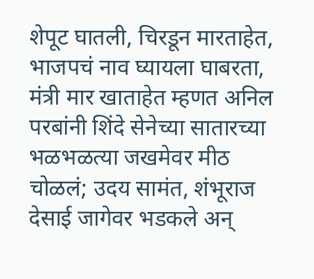शेपूट घातली, चिरडून मारताहेत, भाजपचं नाव घ्यायला घाबरता, मंत्री मार खाताहेत म्हणत अनिल परबांनी शिंदे सेनेच्या सातारच्या भळभळत्या जखमेवर मीठ चोळलं; उदय सामंत, शंभूराज देसाई जागेवर भडकले अन्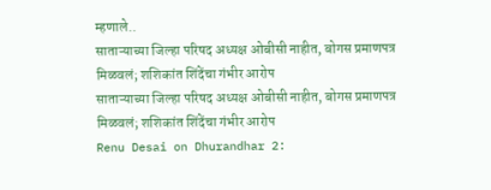म्हणाले..
साताऱ्याच्या जिल्हा परिषद अध्यक्ष ओबीसी नाहीत, बोगस प्रमाणपत्र मिळवलं; शशिकांत शिंदेंचा गंभीर आरोप
साताऱ्याच्या जिल्हा परिषद अध्यक्ष ओबीसी नाहीत, बोगस प्रमाणपत्र मिळवलं; शशिकांत शिंदेंचा गंभीर आरोप
Renu Desai on Dhurandhar 2: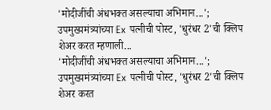'मोदीजींची अंधभक्त असल्याचा अभिमान...'; उपमुख्यमंत्र्यांच्या Ex पत्नीची पोस्ट, 'धुरंधर 2'ची क्लिप शेअर करत म्हणाली...
'मोदीजींची अंधभक्त असल्याचा अभिमान...'; उपमुख्यमंत्र्यांच्या Ex पत्नीची पोस्ट, 'धुरंधर 2'ची क्लिप शेअर करत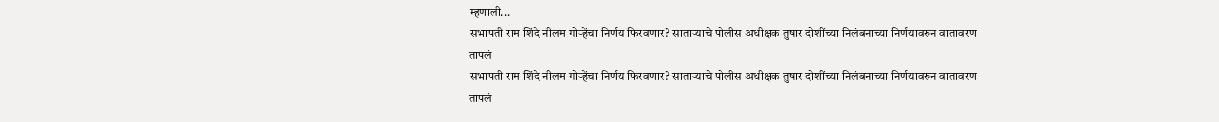म्हणाली...
सभापती राम शिंदे नीलम गोऱ्हेंचा निर्णय फिरवणार? साताऱ्याचे पोलीस अधीक्षक तुषार दोशींच्या निलंबनाच्या निर्णयावरुन वातावरण तापलं
सभापती राम शिंदे नीलम गोऱ्हेंचा निर्णय फिरवणार? साताऱ्याचे पोलीस अधीक्षक तुषार दोशींच्या निलंबनाच्या निर्णयावरुन वातावरण तापलं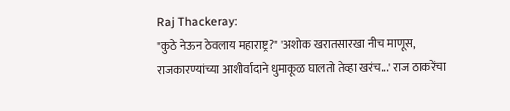Raj Thackeray:
"कुठे नेऊन ठेवलाय महाराष्ट्र?" 'अशोक खरातसारखा नीच माणूस, राजकारण्यांच्या आशीर्वादाने धुमाकूळ घालतो तेव्हा खरंच...' राज ठाकरेंचा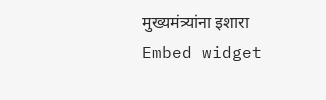मुख्यमंत्र्यांना इशारा
Embed widget